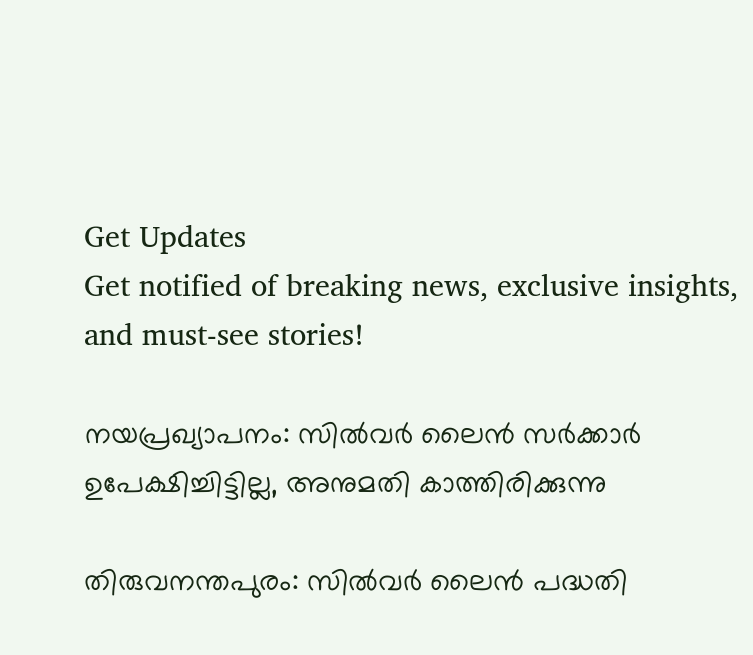Get Updates
Get notified of breaking news, exclusive insights, and must-see stories!

നയപ്രഖ്യാപനം: സില്‍വർ ലൈന്‍ സർക്കാർ ഉപേക്ഷിച്ചിട്ടില്ല, അനുമതി കാത്തിരിക്കുന്നു

തിരുവനന്തപുരം: സില്‍വർ ലൈന്‍ പദ്ധതി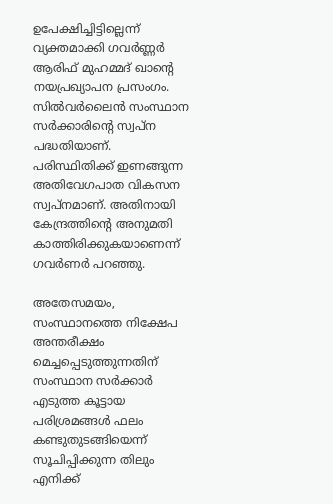ഉപേക്ഷിച്ചിട്ടില്ലെന്ന് വ്യക്തമാക്കി ഗവർണ്ണർ ആരിഫ് മുഹമ്മദ് ഖാന്റെ നയപ്രഖ്യാപന പ്രസംഗം. സിൽവര്‍ലൈൻ സംസ്ഥാന സര്‍ക്കാരിന്‍റെ സ്വപ്ന പദ്ധതിയാണ്. പരിസ്ഥിതിക്ക് ഇണങ്ങുന്ന അതിവേഗപാത വികസന സ്വപ്നമാണ്. അതിനായി കേന്ദ്രത്തിന്‍റെ അനുമതി കാത്തിരിക്കുകയാണെന്ന് ഗവര്‍ണര്‍ പറഞ്ഞു.

അതേസമയം, സംസ്ഥാനത്തെ നിക്ഷേപ അന്തരീക്ഷം മെച്ചപ്പെടുത്തുന്നതിന് സംസ്ഥാന സര്‍ക്കാര്‍ എടുത്ത കൂട്ടായ പരിശ്രമങ്ങള്‍ ഫലം കണ്ടുതുടങ്ങിയെന്ന് സൂചിപ്പിക്കുന്ന തിലും എനിക്ക്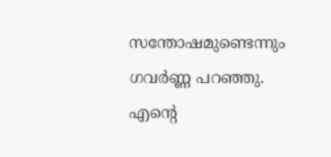സന്തോഷമുണ്ടെന്നും ഗവർണ്ണ പറഞ്ഞു. എന്റെ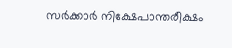സര്‍ക്കാര്‍ നിക്ഷേപാന്തരീക്ഷം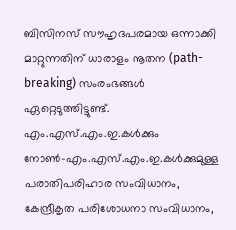ബിസിനസ് സൗഹൃദപരമായ ഒന്നാക്കി മാറ്റുന്നതിന് ധാരാളം നൂതന (path-breaking) സംരംഭങ്ങള്‍ ഏറ്റെടുത്തിട്ടുണ്ട്. എം.എസ്.എം.ഇ.കള്‍ക്കും നോണ്‍-എം.എസ്.എം.ഇ.കള്‍ക്കുമുള്ള പരാതിപരിഹാര സംവിധാനം, കേന്ദ്രീകൃത പരിശോധനാ സംവിധാനം,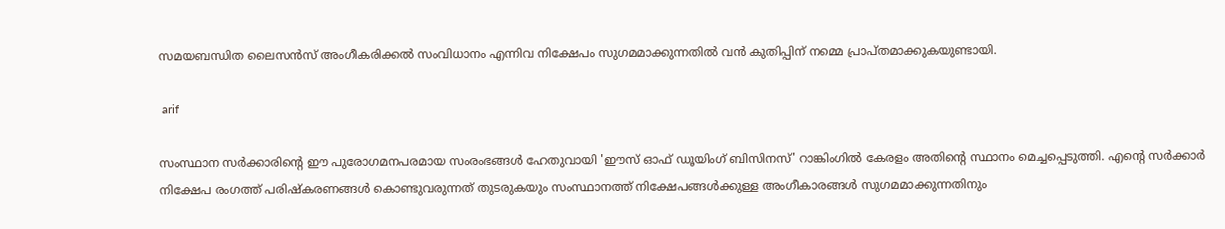സമയബന്ധിത ലൈസന്‍സ് അംഗീകരിക്കല്‍ സംവിധാനം എന്നിവ നിക്ഷേപം സുഗമമാക്കുന്നതില്‍ വന്‍ കുതിപ്പിന് നമ്മെ പ്രാപ്തമാക്കുകയുണ്ടായി.

 arif

സംസ്ഥാന സര്‍ക്കാരിന്റെ ഈ പുരോഗമനപരമായ സംരംഭങ്ങള്‍ ഹേതുവായി 'ഈസ് ഓഫ് ഡൂയിംഗ് ബിസിനസ്' റാങ്കിംഗില്‍ കേരളം അതിന്റെ സ്ഥാനം മെച്ചപ്പെടുത്തി. എന്റെ സര്‍ക്കാര്‍ നിക്ഷേപ രംഗത്ത് പരിഷ്കരണങ്ങള്‍ കൊണ്ടുവരുന്നത് തുടരുകയും സംസ്ഥാനത്ത് നിക്ഷേപങ്ങള്‍ക്കുള്ള അംഗീകാരങ്ങള്‍ സുഗമമാക്കുന്നതിനും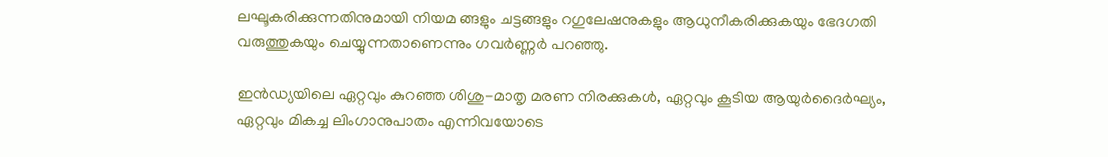ലഘൂകരിക്കുന്നതിനുമായി നിയമ ങ്ങളും ചട്ടങ്ങളും റഗുലേഷനുകളും ആധുനീകരിക്കുകയും ഭേദഗതി വരുത്തുകയും ചെയ്യുന്നതാണെന്നും ഗവർണ്ണർ പറഞ്ഞു.

ഇന്‍ഡ്യയിലെ ഏറ്റവും കുറഞ്ഞ ശിശു-മാതൃ മരണ നിരക്കുകള്‍, ഏറ്റവും കൂടിയ ആയുര്‍ദൈര്‍ഘ്യം, ഏറ്റവും മികച്ച ലിംഗാനുപാതം എന്നിവയോടെ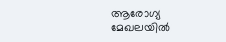ആരോഗ്യ മേഖലയില്‍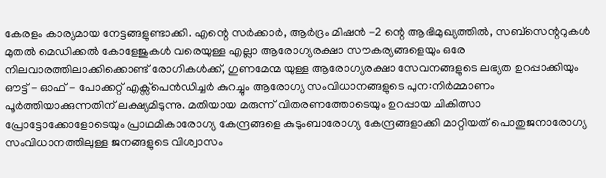കേരളം കാര്യമായ നേട്ടങ്ങളുണ്ടാക്കി. എന്റെ സര്‍ക്കാര്‍, ആര്‍ദ്രം മിഷന്‍ -2 ന്റെ ആഭിമുഖ്യത്തില്‍, സബ്സെന്ററുകള്‍ മുതല്‍ മെഡിക്കല്‍ കോളേജുകള്‍ വരെയുള്ള എല്ലാ ആരോഗ്യരക്ഷാ സൗകര്യങ്ങളെയും ഒരേ നിലവാരത്തിലാക്കിക്കൊണ്ട് രോഗികള്‍ക്ക്, ഗുണമേന്മ യുള്ള ആരോഗ്യരക്ഷാ സേവനങ്ങളുടെ ലഭ്യത ഉറപ്പാക്കിയും ഔട്ട് - ഓഫ് - പോക്കറ്റ് എക്സ്പെന്‍ഡിച്ചര്‍ കുറച്ചും ആരോഗ്യ സംവിധാനങ്ങളുടെ പുന:നിര്‍മ്മാണം പൂര്‍ത്തിയാക്കുന്നതിന് ലക്ഷ്യമിടുന്നു. മതിയായ മരുന്ന് വിതരണത്തോടെയും ഉറപ്പായ ചികിത്സാ പ്രോട്ടോക്കോളോടെയും പ്രാഥമികാരോഗ്യ കേന്ദ്രങ്ങളെ കുടുംബാരോഗ്യ കേന്ദ്രങ്ങളാക്കി മാറ്റിയത് പൊതുജനാരോഗ്യ സംവിധാനത്തിലുള്ള ജനങ്ങളുടെ വിശ്വാസം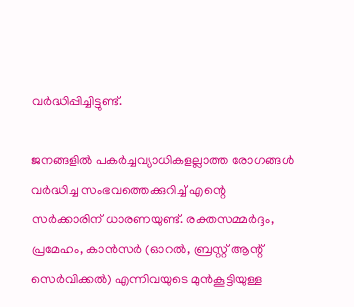വര്‍ദ്ധിപ്പിച്ചിട്ടുണ്ട്.

ജനങ്ങളില്‍ പകര്‍ച്ചവ്യാധികളല്ലാത്ത രോഗങ്ങള്‍ വര്‍ദ്ധിച്ച സംഭവത്തെക്കുറിച്ച് എന്റെ സര്‍ക്കാരിന് ധാരണയുണ്ട്. രക്തസമ്മര്‍ദ്ദം, പ്രമേഹം, കാന്‍സര്‍ (ഓറല്‍, ബ്രസ്റ്റ് ആന്റ് സെര്‍വിക്കല്‍) എന്നിവയുടെ മുന്‍കൂട്ടിയുള്ള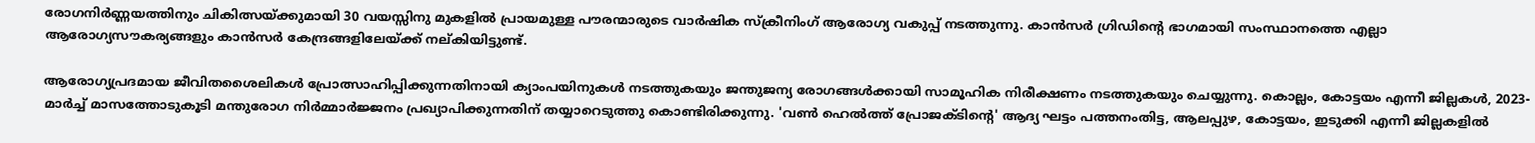രോഗനിര്‍ണ്ണയത്തിനും ചികിത്സയ്ക്കുമായി 30 വയസ്സിനു മുകളില്‍ പ്രായമുള്ള പൗരന്മാരുടെ വാര്‍ഷിക സ്ക്രീനിംഗ് ആരോഗ്യ വകുപ്പ് നടത്തുന്നു. കാന്‍സര്‍ ഗ്രിഡിന്റെ ഭാഗമായി സംസ്ഥാനത്തെ എല്ലാ ആരോഗ്യസൗകര്യങ്ങളും കാന്‍സര്‍ കേന്ദ്രങ്ങളിലേയ്ക്ക് നല്കിയിട്ടുണ്ട്.

ആരോഗ്യപ്രദമായ ജീവിതശൈലികള്‍ പ്രോത്സാഹിപ്പിക്കുന്നതിനായി ക്യാംപയിനുകള്‍ നടത്തുകയും ജന്തുജന്യ രോഗങ്ങള്‍ക്കായി സാമൂഹിക നിരീക്ഷണം നടത്തുകയും ചെയ്യുന്നു. കൊല്ലം, കോട്ടയം എന്നീ ജില്ലകള്‍, 2023-മാര്‍ച്ച് മാസത്തോടുകൂടി മന്തുരോഗ നിര്‍മ്മാർജ്ജനം പ്രഖ്യാപിക്കുന്നതിന് തയ്യാറെടുത്തു കൊണ്ടിരിക്കുന്നു. 'വണ്‍ ഹെല്‍ത്ത് പ്രോജക്ടിന്റെ' ആദ്യ ഘട്ടം പത്തനംതിട്ട, ആലപ്പുഴ, കോട്ടയം, ഇടുക്കി എന്നീ ജില്ലകളില്‍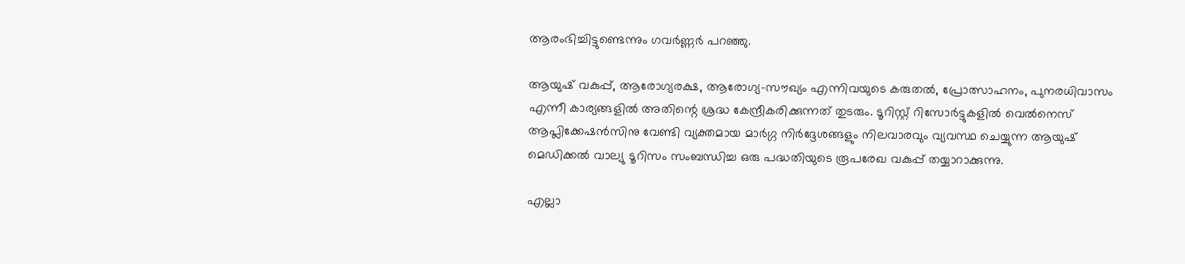ആരംഭിച്ചിട്ടുണ്ടെന്നും ഗവർണ്ണർ പറഞ്ഞു.

ആയുഷ് വകുപ്പ്, ആരോഗ്യരക്ഷ, ആരോഗ്യ-സൗഖ്യം എന്നിവയുടെ കരുതല്‍, പ്രോത്സാഹനം, പുനരധിവാസം എന്നീ കാര്യങ്ങളില്‍ അതിന്റെ ശ്രദ്ധ കേന്ദ്രീകരിക്കുന്നത് തുടരും. ടൂറിസ്റ്റ് റിസോര്‍ട്ടുകളില്‍ വെല്‍നെസ് ആപ്ലിക്കേഷന്‍സിനു വേണ്ടി വ്യക്തമായ മാര്‍ഗ്ഗ നിര്‍ദ്ദേശങ്ങളും നിലവാരവും വ്യവസ്ഥ ചെയ്യുന്ന ആയുഷ് മെഡിക്കല്‍ വാല്യു ടൂറിസം സംബന്ധിച്ച ഒരു പദ്ധതിയുടെ രൂപരേഖ വകുപ്പ് തയ്യാറാക്കുന്നു.

എല്ലാ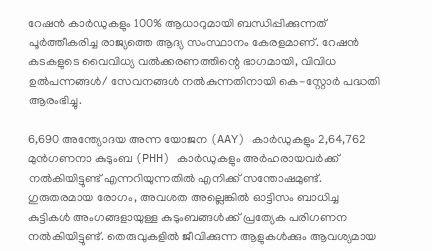റേഷന്‍ കാര്‍ഡുകളും 100% ആധാറുമായി ബന്ധിപ്പിക്കുന്നത് പൂര്‍ത്തീകരിച്ച രാജ്യത്തെ ആദ്യ സംസ്ഥാനം കേരളമാണ്. റേഷന്‍ കടകളുടെ വൈവിധ്യ വല്‍ക്കരണത്തിന്റെ ഭാഗമായി, വിവിധ ഉല്‍പന്നങ്ങള്‍/ സേവനങ്ങള്‍ നല്‍കുന്നതിനായി കെ-സ്റ്റോര്‍ പദ്ധതി ആരംഭിച്ചു.

6,690 അന്ത്യോദയ അന്ന യോജന (AAY) കാര്‍ഡുകളും 2,64,762 മുന്‍ഗണനാ കുടുംബ (PHH) കാര്‍ഡുകളും അര്‍ഹരായവര്‍ക്ക് നല്‍കിയിട്ടുണ്ട് എന്നറിയുന്നതില്‍ എനിക്ക് സന്തോഷമുണ്ട്. ഗുരുതരമായ രോഗം, അവശത അല്ലെങ്കില്‍ ഓട്ടിസം ബാധിച്ച കുട്ടികള്‍ അംഗങ്ങളായുള്ള കുടുംബങ്ങള്‍ക്ക് പ്രത്യേക പരിഗണന നല്‍കിയിട്ടുണ്ട്. തെരുവുകളില്‍ ജീവിക്കുന്ന ആളുകള്‍ക്കും ആവശ്യമായ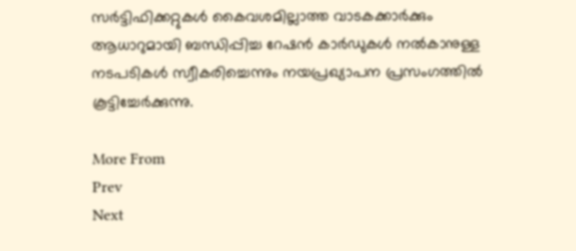സര്‍ട്ടിഫിക്കറ്റുകള്‍ കൈവശമില്ലാത്ത വാടകക്കാര്‍ക്കും ആധാറുമായി ബന്ധിപ്പിച്ച റേഷന്‍ കാര്‍ഡുകള്‍ നല്‍കാനുള്ള നടപടികള്‍ സ്വീകരിച്ചെന്നും നയപ്രഖ്യാപന പ്രസംഗത്തില്‍ കൂട്ടിച്ചേർക്കുന്നു.

More From
Prev
Next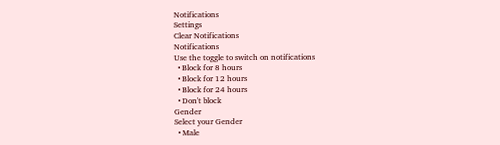Notifications
Settings
Clear Notifications
Notifications
Use the toggle to switch on notifications
  • Block for 8 hours
  • Block for 12 hours
  • Block for 24 hours
  • Don't block
Gender
Select your Gender
  • Male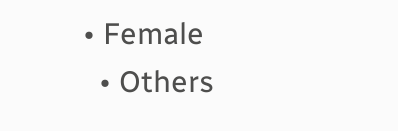• Female
  • Others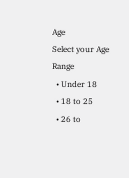Age
Select your Age Range
  • Under 18
  • 18 to 25
  • 26 to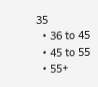35
  • 36 to 45
  • 45 to 55
  • 55+